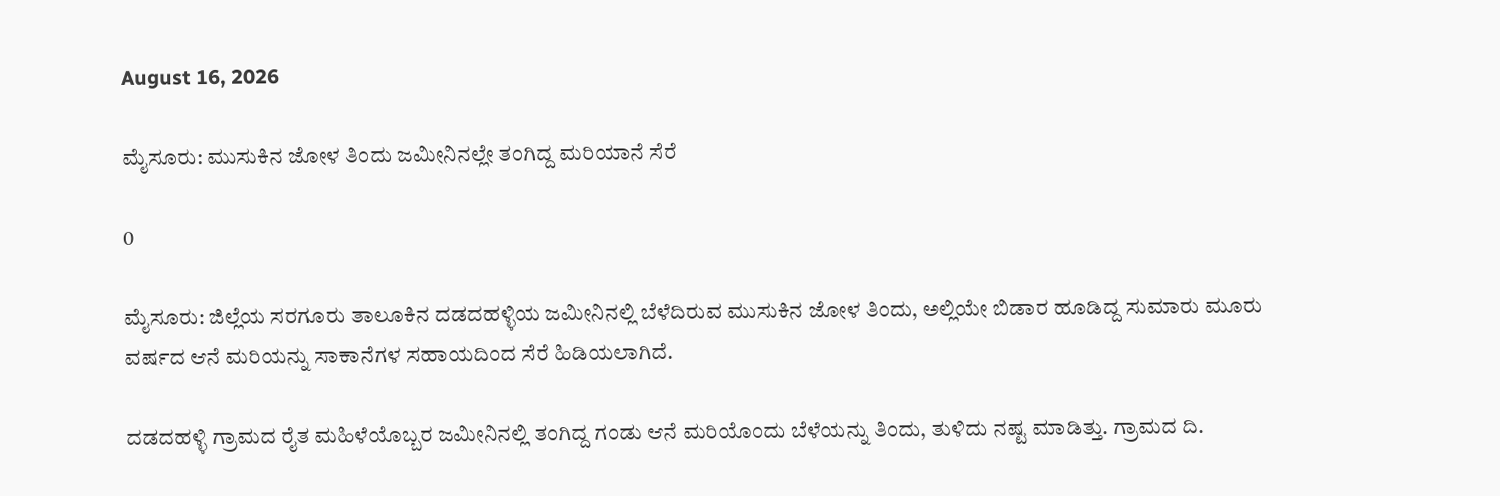August 16, 2026

ಮೈಸೂರು: ಮುಸುಕಿನ ಜೋಳ ತಿಂದು ಜಮೀನಿನಲ್ಲೇ ತಂಗಿದ್ದ ಮರಿಯಾನೆ ಸೆರೆ

0

ಮೈಸೂರು: ಜಿಲ್ಲೆಯ ಸರಗೂರು ತಾಲೂಕಿನ ದಡದಹಳ್ಳಿಯ ಜಮೀನಿನಲ್ಲಿ ಬೆಳೆದಿರುವ ಮುಸುಕಿನ ಜೋಳ ತಿಂದು, ಅಲ್ಲಿಯೇ ಬಿಡಾರ ಹೂಡಿದ್ದ ಸುಮಾರು ಮೂರು ವರ್ಷದ ಆನೆ ಮರಿಯನ್ನು ಸಾಕಾನೆಗಳ ಸಹಾಯದಿಂದ ಸೆರೆ ಹಿಡಿಯಲಾಗಿದೆ.

ದಡದಹಳ್ಳಿ ಗ್ರಾಮದ ರೈತ ಮಹಿಳೆಯೊಬ್ಬರ ಜಮೀನಿನಲ್ಲಿ ತಂಗಿದ್ದ ಗಂಡು ಆನೆ ಮರಿಯೊಂದು ಬೆಳೆಯನ್ನು ತಿಂದು, ತುಳಿದು ನಷ್ಟ ಮಾಡಿತ್ತು. ಗ್ರಾಮದ ದಿ.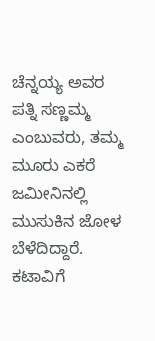ಚೆನ್ನಯ್ಯ ಅವರ ಪತ್ನಿ ಸಣ್ಣಮ್ಮ ಎಂಬುವರು, ತಮ್ಮ ಮೂರು ಎಕರೆ ಜಮೀನಿನಲ್ಲಿ ಮುಸುಕಿನ ಜೋಳ ಬೆಳೆದಿದ್ದಾರೆ. ಕಟಾವಿಗೆ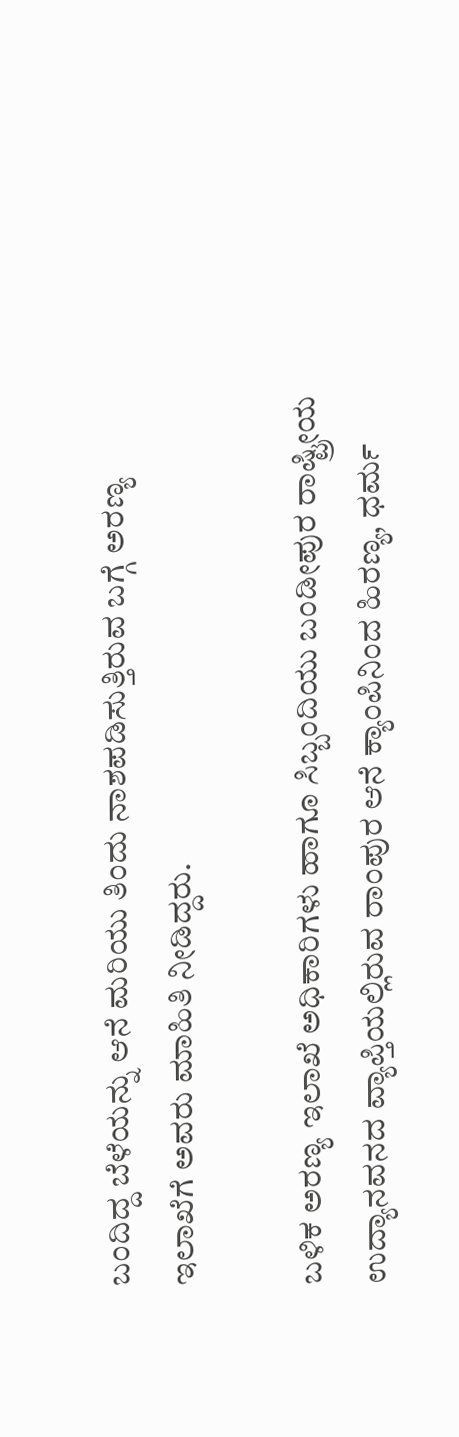ಬಂದಿದ್ದ ಬೆಳೆಯನ್ನು ಆನೆ ಮರಿಯು ತಿಂದು ನಾಶಪಡಿಸುತ್ತಿರುವ ಬಗ್ಗೆ ಅರಣ್ಯ ಇಲಾಖೆಗೆ ಅವರು ಮಾಹಿತಿ ನೀಡಿದ್ದರು.

ಬಳಿಕ ಅರಣ್ಯ ಇಲಾಖೆ ಅಧಿಕಾರಿಗಳು ಹಾಗೂ ಸಿಬ್ಬಂದಿಯು ಬಂಡೀಪುರ ರಾಷ್ಟ್ರೀಯ ಉದ್ಯಾನವನದ ವ್ಯಾಪ್ತಿಯಲ್ಲಿರುವ ರಾಂಪುರ ಆನೆ ಕ್ಯಾಂಪಿನಿಂದ ಹಿರಣ್ಯ, ಧರ್ಮ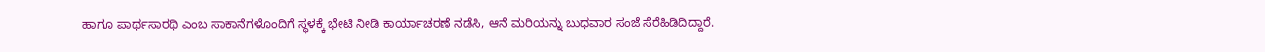ಹಾಗೂ ಪಾರ್ಥಸಾರಥಿ ಎಂಬ ಸಾಕಾನೆಗಳೊಂದಿಗೆ ಸ್ಥಳಕ್ಕೆ ಭೇಟಿ ನೀಡಿ ಕಾರ್ಯಾಚರಣೆ ನಡೆಸಿ, ಆನೆ ಮರಿಯನ್ನು ಬುಧವಾರ ಸಂಜೆ ಸೆರೆಹಿಡಿದಿದ್ದಾರೆ.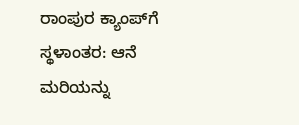ರಾಂಪುರ ಕ್ಯಾಂಪ್‌ಗೆ ಸ್ಥಳಾಂತರ: ಆನೆ ಮರಿಯನ್ನು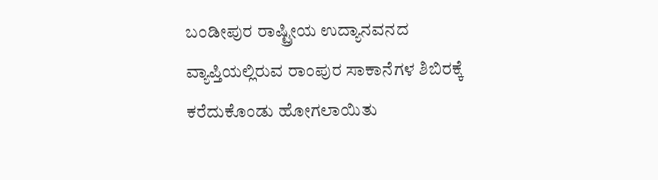ಬಂಡೀಪುರ ರಾಷ್ಟ್ರೀಯ ಉದ್ಯಾನವನದ ವ್ಯಾಪ್ತಿಯಲ್ಲಿರುವ ರಾಂಪುರ ಸಾಕಾನೆಗಳ ಶಿಬಿರಕ್ಕೆ ಕರೆದುಕೊಂಡು ಹೋಗಲಾಯಿತು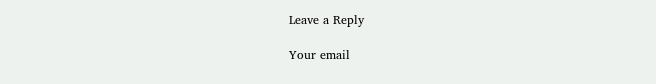Leave a Reply

Your email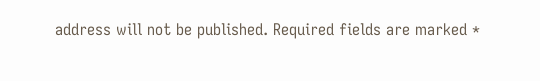address will not be published. Required fields are marked *